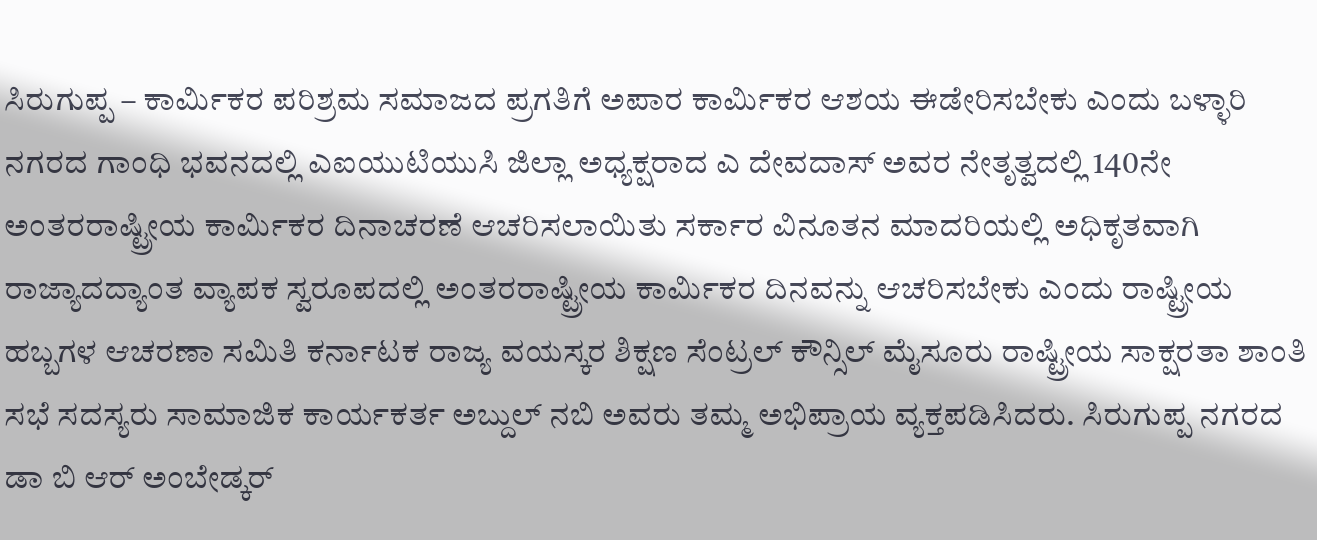ಸಿರುಗುಪ್ಪ – ಕಾರ್ಮಿಕರ ಪರಿಶ್ರಮ ಸಮಾಜದ ಪ್ರಗತಿಗೆ ಅಪಾರ ಕಾರ್ಮಿಕರ ಆಶಯ ಈಡೇರಿಸಬೇಕು ಎಂದು ಬಳ್ಳಾರಿ ನಗರದ ಗಾಂಧಿ ಭವನದಲ್ಲಿ ಎಐಯುಟಿಯುಸಿ ಜಿಲ್ಲಾ ಅಧ್ಯಕ್ಷರಾದ ಎ ದೇವದಾಸ್ ಅವರ ನೇತೃತ್ವದಲ್ಲಿ 140ನೇ ಅಂತರರಾಷ್ಟ್ರೀಯ ಕಾರ್ಮಿಕರ ದಿನಾಚರಣೆ ಆಚರಿಸಲಾಯಿತು ಸರ್ಕಾರ ವಿನೂತನ ಮಾದರಿಯಲ್ಲಿ ಅಧಿಕೃತವಾಗಿ ರಾಜ್ಯಾದದ್ಯಾಂತ ವ್ಯಾಪಕ ಸ್ವರೂಪದಲ್ಲಿ ಅಂತರರಾಷ್ಟ್ರೀಯ ಕಾರ್ಮಿಕರ ದಿನವನ್ನು ಆಚರಿಸಬೇಕು ಎಂದು ರಾಷ್ಟ್ರೀಯ ಹಬ್ಬಗಳ ಆಚರಣಾ ಸಮಿತಿ ಕರ್ನಾಟಕ ರಾಜ್ಯ ವಯಸ್ಕರ ಶಿಕ್ಷಣ ಸೆಂಟ್ರಲ್ ಕೌನ್ಸಿಲ್ ಮೈಸೂರು ರಾಷ್ಟ್ರೀಯ ಸಾಕ್ಷರತಾ ಶಾಂತಿ ಸಭೆ ಸದಸ್ಯರು ಸಾಮಾಜಿಕ ಕಾರ್ಯಕರ್ತ ಅಬ್ದುಲ್ ನಬಿ ಅವರು ತಮ್ಮ ಅಭಿಪ್ರಾಯ ವ್ಯಕ್ತಪಡಿಸಿದರು. ಸಿರುಗುಪ್ಪ ನಗರದ ಡಾ ಬಿ ಆರ್ ಅಂಬೇಡ್ಕರ್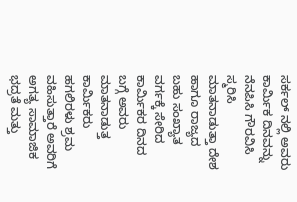ಸರ್ಕಲ್ ನಲ್ಲಿ ಅವರು ಕಾರ್ಮಿಕ ದಿನವನ್ನು ನೆನಪಿಸಿ ಗೌರವಿಸಿ ಸ್ಮರಿಸಿ ಮಾತನಾಡುತ್ತಾ ದೇಶ ಹಾಗೂ ರಾಜ್ಯದ ಬಹು ಸಂಖ್ಯಾತ ವರ್ಗಕ್ಕೆ ಸೇರಿದ ಕಾರ್ಮಿಕರ ದಿನದ ಬಗ್ಗೆ ಅವರು ಮಾತನಾಡುತ್ತ ಕಾರ್ಮಿಕರು ಹಗಲಿರಳು ಶ್ರಮ ವಹಿಸುತ್ತಾರೆ ಅವರಿಗೆ ಅಗತ್ಯ ಸಾಮಾಜಿಕ ಭದ್ರತೆ ಮತ್ತು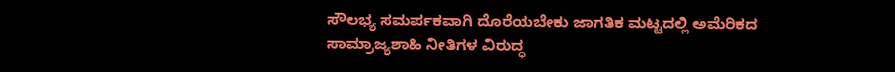ಸೌಲಭ್ಯ ಸಮರ್ಪಕವಾಗಿ ದೊರೆಯಬೇಕು ಜಾಗತಿಕ ಮಟ್ಟದಲ್ಲಿ ಅಮೆರಿಕದ ಸಾಮ್ರಾಜ್ಯಶಾಹಿ ನೀತಿಗಳ ವಿರುದ್ಧ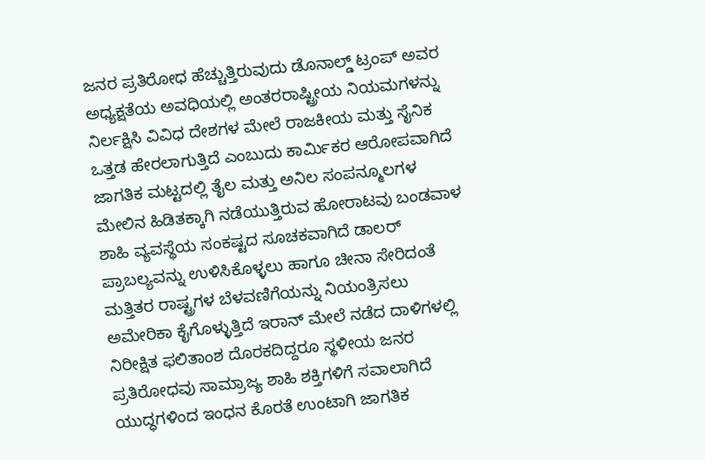ಜನರ ಪ್ರತಿರೋಧ ಹೆಚ್ಚುತ್ತಿರುವುದು ಡೊನಾಲ್ಡ್ ಟ್ರಂಪ್ ಅವರ ಅಧ್ಯಕ್ಷತೆಯ ಅವಧಿಯಲ್ಲಿ ಅಂತರರಾಷ್ಟ್ರೀಯ ನಿಯಮಗಳನ್ನು ನಿರ್ಲಕ್ಷಿಸಿ ವಿವಿಧ ದೇಶಗಳ ಮೇಲೆ ರಾಜಕೀಯ ಮತ್ತು ಸೈನಿಕ ಒತ್ತಡ ಹೇರಲಾಗುತ್ತಿದೆ ಎಂಬುದು ಕಾರ್ಮಿಕರ ಆರೋಪವಾಗಿದೆ ಜಾಗತಿಕ ಮಟ್ಟದಲ್ಲಿ ತೈಲ ಮತ್ತು ಅನಿಲ ಸಂಪನ್ಮೂಲಗಳ ಮೇಲಿನ ಹಿಡಿತಕ್ಕಾಗಿ ನಡೆಯುತ್ತಿರುವ ಹೋರಾಟವು ಬಂಡವಾಳ ಶಾಹಿ ವ್ಯವಸ್ಥೆಯ ಸಂಕಷ್ಟದ ಸೂಚಕವಾಗಿದೆ ಡಾಲರ್ ಪ್ರಾಬಲ್ಯವನ್ನು ಉಳಿಸಿಕೊಳ್ಳಲು ಹಾಗೂ ಚೀನಾ ಸೇರಿದಂತೆ ಮತ್ತಿತರ ರಾಷ್ಟ್ರಗಳ ಬೆಳವಣಿಗೆಯನ್ನು ನಿಯಂತ್ರಿಸಲು ಅಮೇರಿಕಾ ಕೈಗೊಳ್ಳುತ್ತಿದೆ ಇರಾನ್ ಮೇಲೆ ನಡೆದ ದಾಳಿಗಳಲ್ಲಿ ನಿರೀಕ್ಷಿತ ಫಲಿತಾಂಶ ದೊರಕದಿದ್ದರೂ ಸ್ಥಳೀಯ ಜನರ ಪ್ರತಿರೋಧವು ಸಾಮ್ರಾಜ್ಯ ಶಾಹಿ ಶಕ್ತಿಗಳಿಗೆ ಸವಾಲಾಗಿದೆ ಯುದ್ಧಗಳಿಂದ ಇಂಧನ ಕೊರತೆ ಉಂಟಾಗಿ ಜಾಗತಿಕ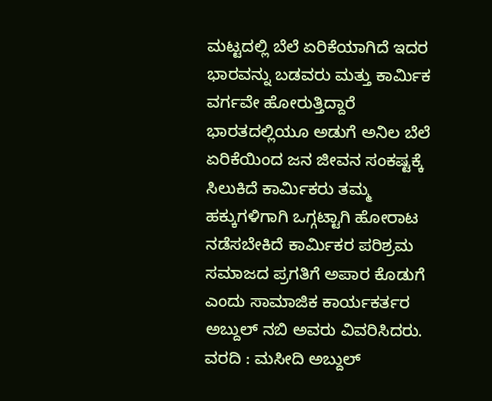ಮಟ್ಟದಲ್ಲಿ ಬೆಲೆ ಏರಿಕೆಯಾಗಿದೆ ಇದರ ಭಾರವನ್ನು ಬಡವರು ಮತ್ತು ಕಾರ್ಮಿಕ ವರ್ಗವೇ ಹೋರುತ್ತಿದ್ದಾರೆ ಭಾರತದಲ್ಲಿಯೂ ಅಡುಗೆ ಅನಿಲ ಬೆಲೆ ಏರಿಕೆಯಿಂದ ಜನ ಜೀವನ ಸಂಕಷ್ಟಕ್ಕೆ ಸಿಲುಕಿದೆ ಕಾರ್ಮಿಕರು ತಮ್ಮ ಹಕ್ಕುಗಳಿಗಾಗಿ ಒಗ್ಗಟ್ಟಾಗಿ ಹೋರಾಟ ನಡೆಸಬೇಕಿದೆ ಕಾರ್ಮಿಕರ ಪರಿಶ್ರಮ ಸಮಾಜದ ಪ್ರಗತಿಗೆ ಅಪಾರ ಕೊಡುಗೆ ಎಂದು ಸಾಮಾಜಿಕ ಕಾರ್ಯಕರ್ತರ ಅಬ್ದುಲ್ ನಬಿ ಅವರು ವಿವರಿಸಿದರು.
ವರದಿ : ಮಸೀದಿ ಅಬ್ದುಲ್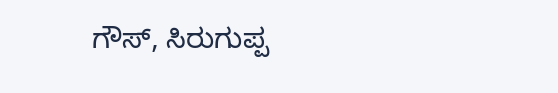ಗೌಸ್, ಸಿರುಗುಪ್ಪ